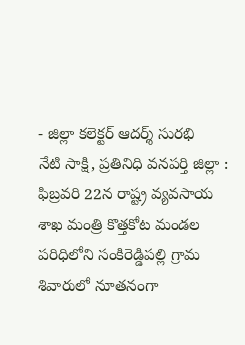- జిల్లా కలెక్టర్ ఆదర్శ్ సురభి
నేటి సాక్షి, ప్రతినిధి వనపర్తి జిల్లా : ఫిబ్రవరి 22న రాష్ట్ర వ్యవసాయ శాఖ మంత్రి కొత్తకోట మండల పరిధిలోని సంకిరెడ్డిపల్లి గ్రామ శివారులో నూతనంగా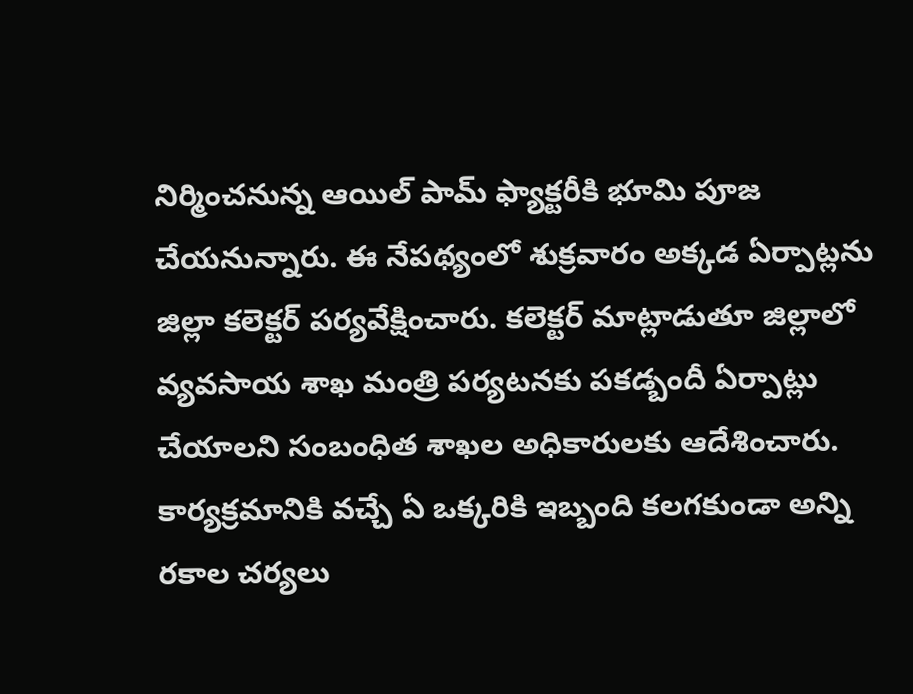నిర్మించనున్న ఆయిల్ పామ్ ఫ్యాక్టరీకి భూమి పూజ చేయనున్నారు. ఈ నేపథ్యంలో శుక్రవారం అక్కడ ఏర్పాట్లను జిల్లా కలెక్టర్ పర్యవేక్షించారు. కలెక్టర్ మాట్లాడుతూ జిల్లాలో వ్యవసాయ శాఖ మంత్రి పర్యటనకు పకడ్బందీ ఏర్పాట్లు చేయాలని సంబంధిత శాఖల అధికారులకు ఆదేశించారు. కార్యక్రమానికి వచ్చే ఏ ఒక్కరికి ఇబ్బంది కలగకుండా అన్ని రకాల చర్యలు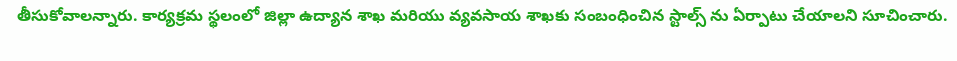తీసుకోవాలన్నారు. కార్యక్రమ స్థలంలో జిల్లా ఉద్యాన శాఖ మరియు వ్యవసాయ శాఖకు సంబంధించిన స్టాల్స్ ను ఏర్పాటు చేయాలని సూచించారు.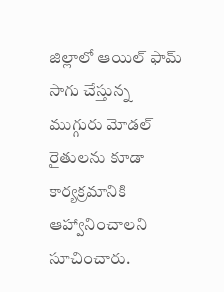జిల్లాలో ఆయిల్ ఫామ్ సాగు చేస్తున్న ముగ్గురు మోడల్ రైతులను కూడా కార్యక్రమానికి ఆహ్వానించాలని సూచించారు.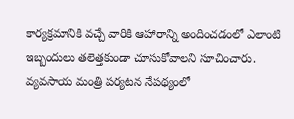కార్యక్రమానికి వచ్చే వారికి ఆహారాన్ని అందించడంలో ఎలాంటి ఇబ్బందులు తలెత్తకుండా చూసుకోవాలని సూచించారు. వ్యవసాయ మంత్రి పర్యటన నేపథ్యంలో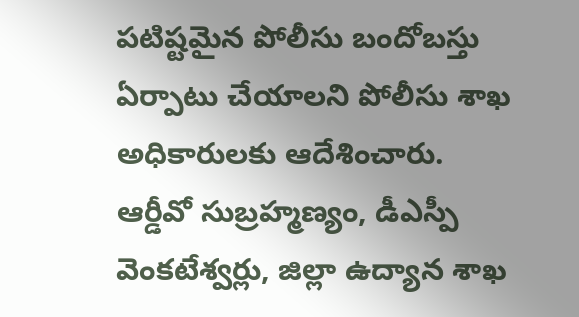పటిష్టమైన పోలీసు బందోబస్తు ఏర్పాటు చేయాలని పోలీసు శాఖ అధికారులకు ఆదేశించారు. ఆర్డీవో సుబ్రహ్మణ్యం, డీఎస్పీ వెంకటేశ్వర్లు, జిల్లా ఉద్యాన శాఖ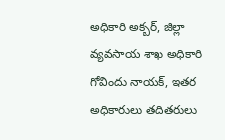అధికారి అక్బర్, జిల్లా వ్యవసాయ శాఖ అధికారి గోవిందు నాయక్, ఇతర అధికారులు తదితరులు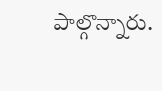పాల్గొన్నారు.